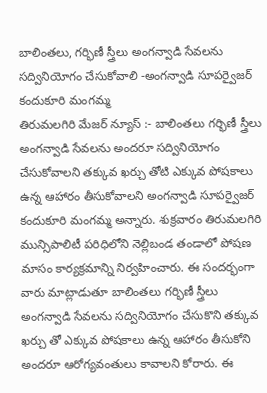బాలింతలు, గర్భిణీ స్త్రీలు అంగన్వాడి సేవలను సద్వినియోగం చేసుకోవాలి -అంగన్వాడి సూపర్వైజర్ కందుకూరి మంగమ్మ
తిరుమలగిరి మేజర్ న్యూస్ :- బాలింతలు గర్భిణీ స్త్రీలు అంగన్వాడి సేవలను అందరూ సద్వినియోగం చేసుకోవాలని తక్కువ ఖర్చు తోటి ఎక్కువ పోషకాలు ఉన్న ఆహారం తీసుకోవాలని అంగన్వాడి సూపర్వైజర్ కందుకూరి మంగమ్మ అన్నారు. శుక్రవారం తిరుమలగిరి మున్సిపాలిటీ పరిధిలోని నెల్లిబండ తండాలో పోషణ మాసం కార్యక్రమాన్ని నిర్వహించారు. ఈ సందర్భంగా వారు మాట్లాడుతూ బాలింతలు గర్భిణీ స్త్రీలు అంగన్వాడి సేవలను సద్వినియోగం చేసుకొని తక్కువ ఖర్చు తో ఎక్కువ పోషకాలు ఉన్న ఆహారం తీసుకోని అందరూ ఆరోగ్యవంతులు కావాలని కోరారు. ఈ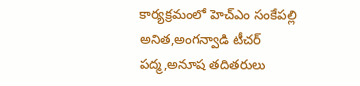కార్యక్రమంలో హెచ్ఎం సంకేపల్లి అనిత,అంగన్వాడి టీచర్ పద్మ,అనూష తదితరులు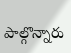పాల్గొన్నారు